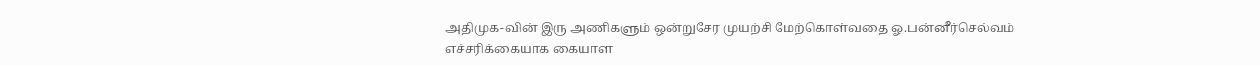அதிமுக-வின் இரு அணிகளும் ஒன்றுசேர முயற்சி மேற்கொள்வதை ஓ.பன்னீர்செல்வம் எச்சரிக்கையாக கையாள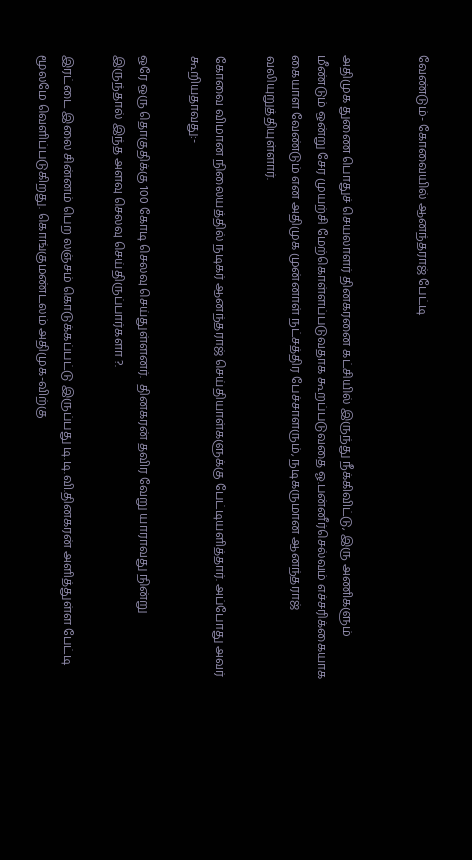வேண்டும்- கோவையில் ஆனந்தராஜ் பேட்டி


அதிமுக துணை பொதுச் செயலாளர் தினகரனை கட்சியில் இருந்து நீக்கிவிட்டு, இரு அணிகளும் மீண்டும் ஒன்று சேர முயற்சி மேற்கொள்ளப்படுவதாக கூறப்படுவதை ஓ.பன்னீர்செல்வம் எச்சரிக்கையாக கையாள வேண்டும் என அதிமுக முன்னாள் நட்சத்திர பேச்சாளரும், நடிகருமான ஆனந்தராஜ் வலியுறுத்தியுள்ளார்.

கோவை விமான நிலையத்தில் நடிகர் ஆனந்தராஜ் செய்தியாள்களுக்கு பேட்டியளித்தார். அப்போது அவர் கூறியதாவது:-

ஒரே ஒரு தொகுதிக்கு 100 கோடி செலவு செய்துள்ளனர்.  தினகரன் தவிர வேறு யாராவது நின்று இருந்தால் இந்த அளவு செலவு செய்திருப்பார்களா ?.

இரட்டை இலை சின்னம் பெற லஞ்சம் கொடுக்கப்பட்டு இருப்பது டி.டி.வி.தினகரன் அளித்துள்ள பேட்டி மூலமே வெளிப்படுகிறது. கொங்குமண்டலம் அதிமுக-விற்கு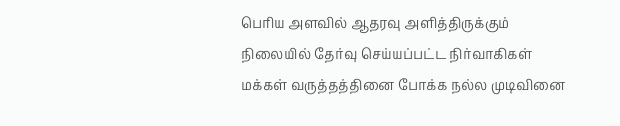பெரிய அளவில் ஆதரவு அளித்திருக்கும் நிலையில் தேர்வு செய்யப்பட்ட நிர்வாகிகள் மக்கள் வருத்தத்தினை போக்க நல்ல முடிவினை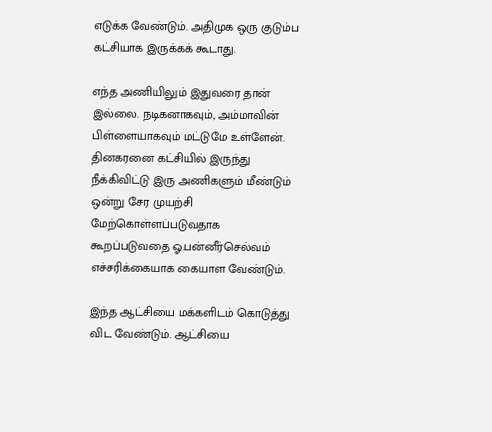எடுக்க வேண்டும். அதிமுக ஒரு குடும்ப கட்சியாக இருக்கக் கூடாது.

எந்த அணியிலும் இதுவரை தான் இல்லை. நடிகனாகவும், அம்மாவின் பிள்ளையாகவும் மட்டுமே உள்ளேன். தினகரனை கட்சியில் இருந்து நீக்கிவிட்டு இரு அணிகளும் மீண்டும் ஒன்று சேர முயற்சி மேற்கொள்ளப்படுவதாக கூறப்படுவதை ஓ.பன்னீர்செல்வம் எச்சரிக்கையாக கையாள வேண்டும்.

இந்த ஆட்சியை மக்களிடம் கொடுத்து விட வேண்டும். ஆட்சியை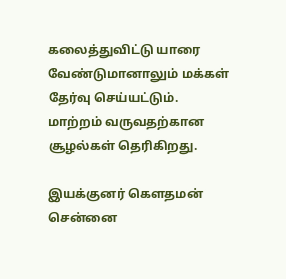கலைத்துவிட்டு யாரை வேண்டுமானாலும் மக்கள் தேர்வு செய்யட்டும். மாற்றம் வருவதற்கான சூழல்கள் தெரிகிறது.

இயக்குனர் கௌதமன் சென்னை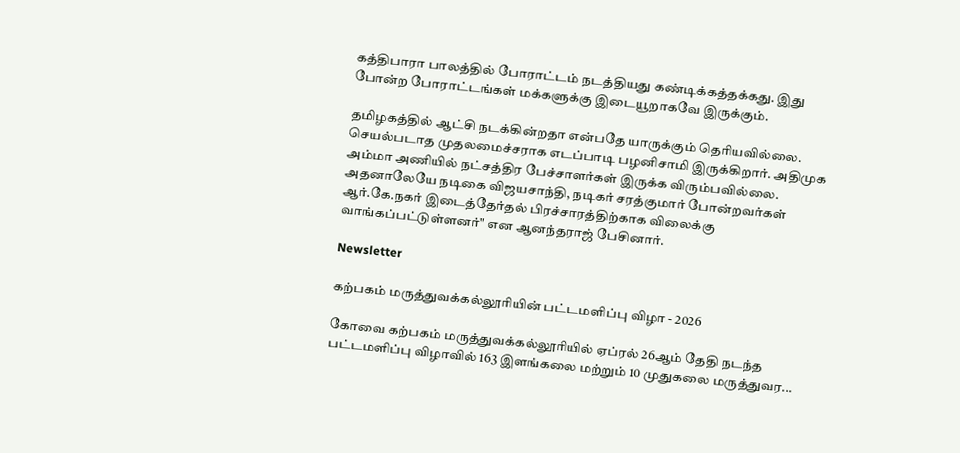கத்திபாரா பாலத்தில் போராட்டம் நடத்தியது கண்டிக்கத்தக்கது. இது போன்ற போராட்டங்கள் மக்களுக்கு இடையூறாகவே இருக்கும்.

தமிழகத்தில் ஆட்சி நடக்கின்றதா என்பதே யாருக்கும் தெரியவில்லை. செயல்படாத முதலமைச்சராக எடப்பாடி பழனிசாமி இருக்கிறார். அதிமுக அம்மா அணியில் நட்சத்திர பேச்சாளர்கள் இருக்க விரும்பவில்லை. அதனாலேயே நடிகை விஜயசாந்தி, நடிகர் சரத்குமார் போன்றவர்கள் ஆர்.கே.நகர் இடைத்தேர்தல் பிரச்சாரத்திற்காக விலைக்கு வாங்கப்பட்டுள்ளனர்" என ஆனந்தராஜ் பேசினார்.

Newsletter

கற்பகம் மருத்துவக்கல்லூரியின் பட்டமளிப்பு விழா - 2026

கோவை கற்பகம் மருத்துவக்கல்லூரியில் ஏப்ரல் 26ஆம் தேதி நடந்த பட்டமளிப்பு விழாவில் 163 இளங்கலை மற்றும் 10 முதுகலை மருத்துவர...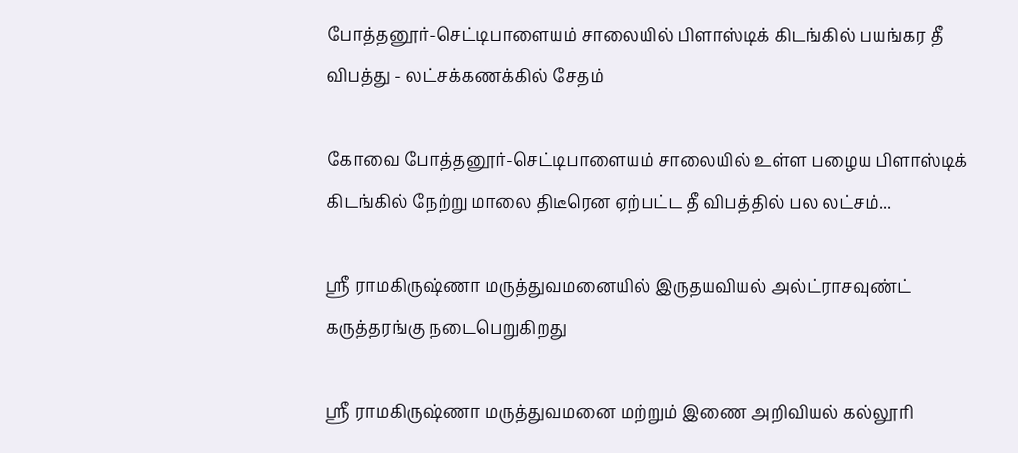போத்தனூர்-செட்டிபாளையம் சாலையில் பிளாஸ்டிக் கிடங்கில் பயங்கர தீ விபத்து - லட்சக்கணக்கில் சேதம்

கோவை போத்தனூர்-செட்டிபாளையம் சாலையில் உள்ள பழைய பிளாஸ்டிக் கிடங்கில் நேற்று மாலை திடீரென ஏற்பட்ட தீ விபத்தில் பல லட்சம்...

ஶ்ரீ ராமகிருஷ்ணா மருத்துவமனையில் இருதயவியல் அல்ட்ராசவுண்ட் கருத்தரங்கு நடைபெறுகிறது

ஶ்ரீ ராமகிருஷ்ணா மருத்துவமனை மற்றும் இணை அறிவியல் கல்லூரி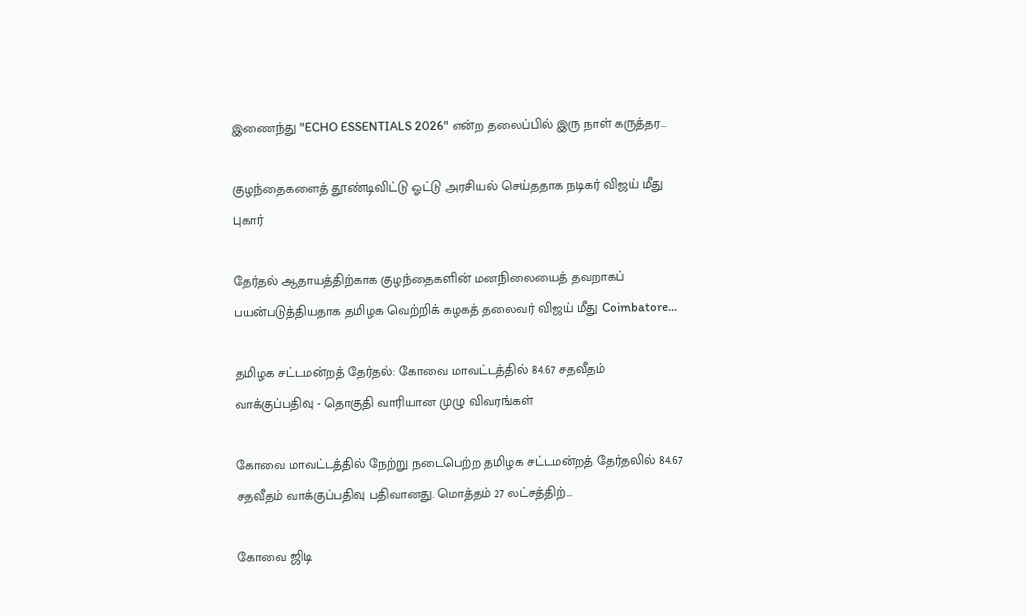இணைந்து "ECHO ESSENTIALS 2026" என்ற தலைப்பில் இரு நாள் கருத்தர...

குழந்தைகளைத் தூண்டிவிட்டு ஓட்டு அரசியல் செய்ததாக நடிகர் விஜய் மீது புகார்

தேர்தல் ஆதாயத்திற்காக குழந்தைகளின் மனநிலையைத் தவறாகப் பயன்படுத்தியதாக தமிழக வெற்றிக் கழகத் தலைவர் விஜய் மீது Coimbatore...

தமிழக சட்டமன்றத் தேர்தல்: கோவை மாவட்டத்தில் 84.67 சதவீதம் வாக்குப்பதிவு - தொகுதி வாரியான முழு விவரங்கள்

கோவை மாவட்டத்தில் நேற்று நடைபெற்ற தமிழக சட்டமன்றத் தேர்தலில் 84.67 சதவீதம் வாக்குப்பதிவு பதிவானது. மொத்தம் 27 லட்சத்திற்...

கோவை ஜிடி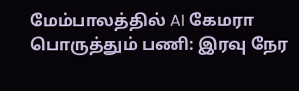மேம்பாலத்தில் AI கேமரா பொருத்தும் பணி: இரவு நேர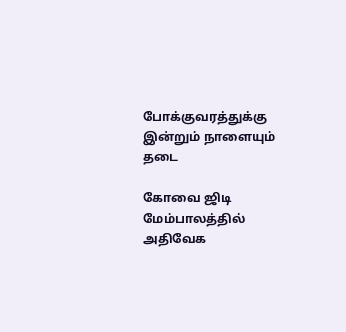போக்குவரத்துக்கு இன்றும் நாளையும் தடை

கோவை ஜிடி மேம்பாலத்தில் அதிவேக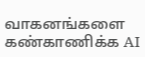வாகனங்களை கண்காணிக்க AI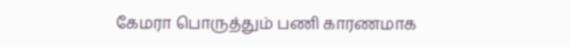கேமரா பொருத்தும் பணி காரணமாக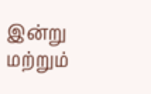இன்று மற்றும்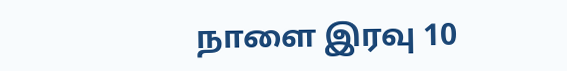நாளை இரவு 10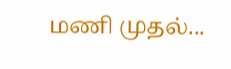மணி முதல்...